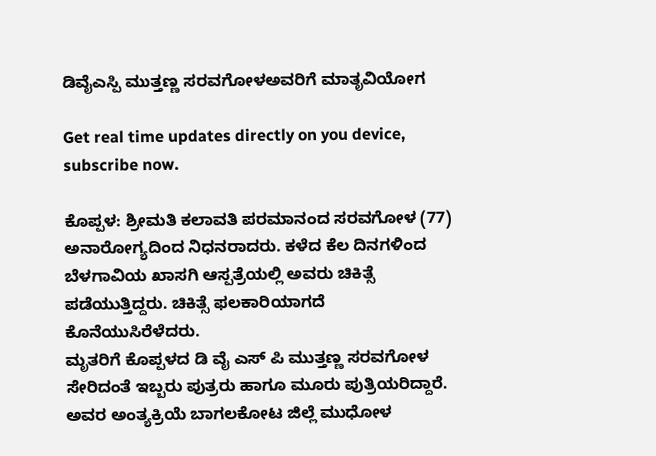ಡಿವೈಎಸ್ಪಿ ಮುತ್ತಣ್ಣ ಸರವಗೋಳಅವರಿಗೆ ಮಾತೃವಿಯೋಗ

Get real time updates directly on you device, subscribe now.

ಕೊಪ್ಪಳ: ಶ್ರೀಮತಿ ಕಲಾವತಿ ಪರಮಾನಂದ ಸರವಗೋಳ (77) ಅನಾರೋಗ್ಯದಿಂದ ನಿಧನರಾದರು. ಕಳೆದ ಕೆಲ ದಿನಗಳಿಂದ ಬೆಳಗಾವಿಯ ಖಾಸಗಿ ಆಸ್ಪತ್ರೆಯಲ್ಲಿ ಅವರು ಚಿಕಿತ್ಸೆ ಪಡೆಯುತ್ತಿದ್ದರು. ಚಿಕಿತ್ಸೆ ಫಲಕಾರಿಯಾಗದೆ ಕೊನೆಯುಸಿರೆಳೆದರು.
ಮೃತರಿಗೆ ಕೊಪ್ಪಳದ ಡಿ ವೈ ಎಸ್ ಪಿ ಮುತ್ತಣ್ಣ ಸರವಗೋಳ ಸೇರಿದಂತೆ ಇಬ್ಬರು ಪುತ್ರರು ಹಾಗೂ ಮೂರು ಪುತ್ರಿಯರಿದ್ದಾರೆ.
ಅವರ ಅಂತ್ಯಕ್ರಿಯೆ ಬಾಗಲಕೋಟ ಜಿಲ್ಲೆ ಮುಧೋಳ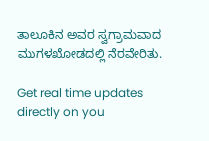ತಾಲೂಕಿನ ಅವರ ಸ್ವಗ್ರಾಮವಾದ ಮುಗಳಖೋಡದಲ್ಲಿ ನೆರವೇರಿತು.

Get real time updates directly on you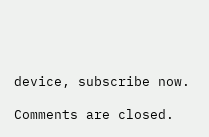device, subscribe now.

Comments are closed.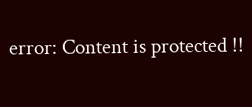error: Content is protected !!